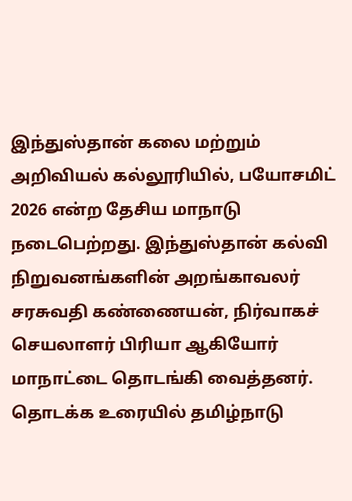இந்துஸ்தான் கலை மற்றும் அறிவியல் கல்லூரியில், பயோசமிட் 2026 என்ற தேசிய மாநாடு நடைபெற்றது. இந்துஸ்தான் கல்வி நிறுவனங்களின் அறங்காவலர் சரசுவதி கண்ணையன், நிர்வாகச் செயலாளர் பிரியா ஆகியோர் மாநாட்டை தொடங்கி வைத்தனர்.
தொடக்க உரையில் தமிழ்நாடு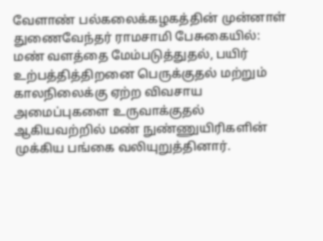வேளாண் பல்கலைக்கழகத்தின் முன்னாள் துணைவேந்தர் ராமசாமி பேசுகையில்: மண் வளத்தை மேம்படுத்துதல், பயிர் உற்பத்தித்திறனை பெருக்குதல் மற்றும் காலநிலைக்கு ஏற்ற விவசாய அமைப்புகளை உருவாக்குதல் ஆகியவற்றில் மண் நுண்ணுயிரிகளின் முக்கிய பங்கை வலியுறுத்தினார்.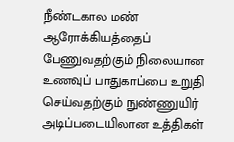நீண்டகால மண் ஆரோக்கியத்தைப் பேணுவதற்கும் நிலையான உணவுப் பாதுகாப்பை உறுதி செய்வதற்கும் நுண்ணுயிர் அடிப்படையிலான உத்திகள்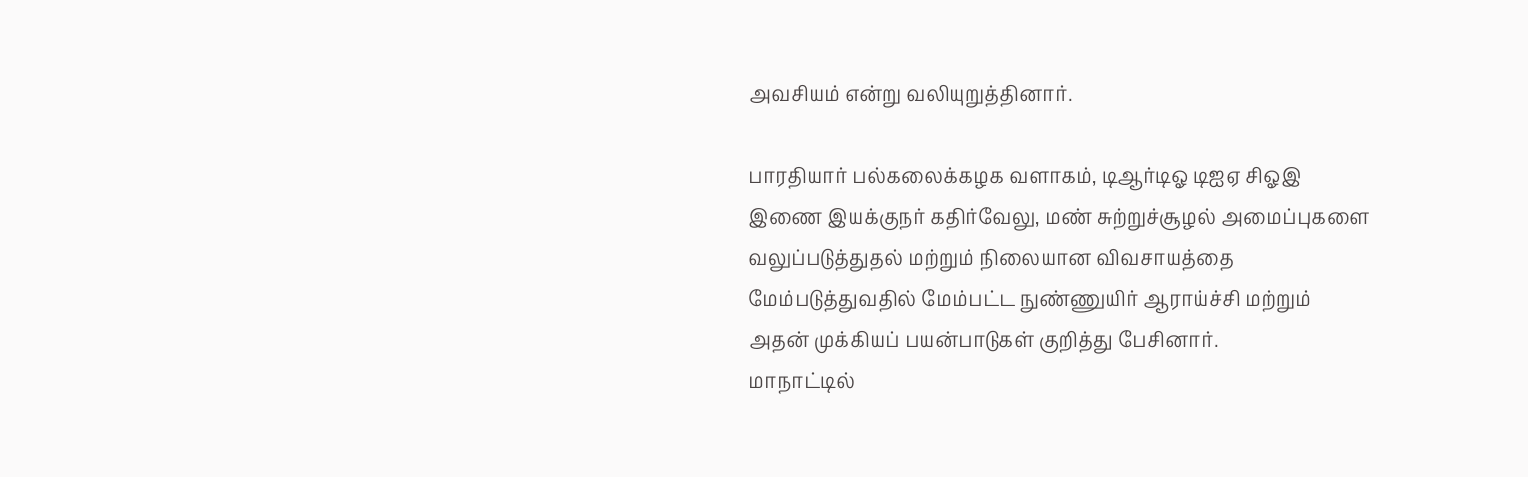அவசியம் என்று வலியுறுத்தினார்.

பாரதியார் பல்கலைக்கழக வளாகம், டிஆர்டிஓ டிஐஏ சிஓஇ இணை இயக்குநர் கதிர்வேலு, மண் சுற்றுச்சூழல் அமைப்புகளை வலுப்படுத்துதல் மற்றும் நிலையான விவசாயத்தை மேம்படுத்துவதில் மேம்பட்ட நுண்ணுயிர் ஆராய்ச்சி மற்றும் அதன் முக்கியப் பயன்பாடுகள் குறித்து பேசினார்.
மாநாட்டில்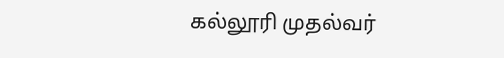கல்லூரி முதல்வர்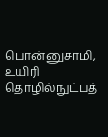பொன்னுசாமி, உயிரி தொழில்நுட்பத்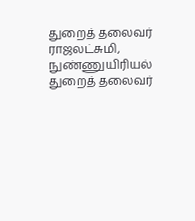துறைத் தலைவர் ராஜலட்சுமி, நுண்ணுயிரியல் துறைத் தலைவர்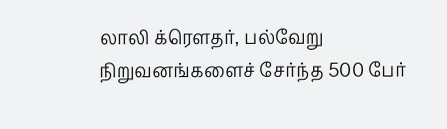லாலி க்ரௌதர், பல்வேறு நிறுவனங்களைச் சேர்ந்த 500 பேர்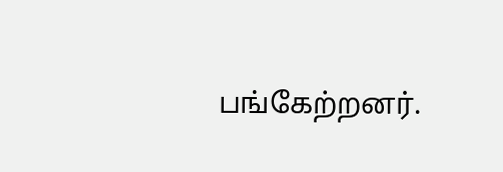பங்கேற்றனர்.